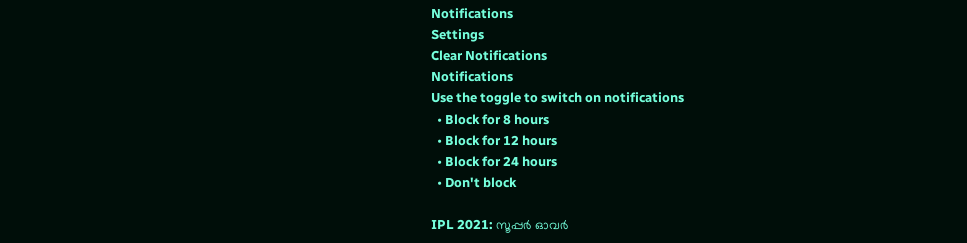Notifications
Settings
Clear Notifications
Notifications
Use the toggle to switch on notifications
  • Block for 8 hours
  • Block for 12 hours
  • Block for 24 hours
  • Don't block

IPL 2021: സൂപ്പര്‍ ഓവര്‍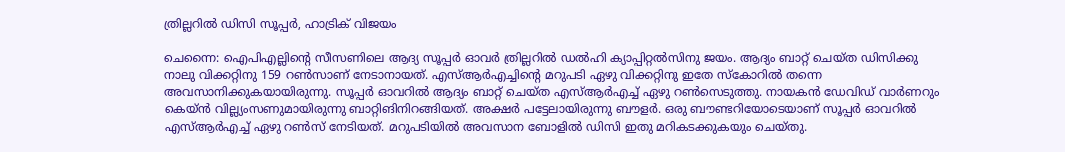ത്രില്ലറില്‍ ഡിസി സൂപ്പര്‍, ഹാട്രിക് വിജയം

ചെന്നൈ: ഐപിഎല്ലിന്റെ സീസണിലെ ആദ്യ സൂപ്പര്‍ ഓവര്‍ ത്രില്ലറില്‍ ഡല്‍ഹി ക്യാപ്പിറ്റല്‍സിനു ജയം. ആദ്യം ബാറ്റ് ചെയ്ത ഡിസിക്കു നാലു വിക്കറ്റിനു 159 റണ്‍സാണ് നേടാനായത്. എസ്ആര്‍എച്ചിന്റെ മറുപടി ഏഴു വിക്കറ്റിനു ഇതേ സ്‌കോറില്‍ തന്നെ അവസാനിക്കുകയായിരുന്നു. സൂപ്പര്‍ ഓവറില്‍ ആദ്യം ബാറ്റ് ചെയ്ത എസ്ആര്‍എച്ച് ഏഴു റണ്‍സെടുത്തു. നായകന്‍ ഡേവിഡ് വാര്‍ണറും കെയ്ന്‍ വില്ല്യംസണുമായിരുന്നു ബാറ്റിങിനിറങ്ങിയത്. അക്ഷര്‍ പട്ടേലായിരുന്നു ബൗളര്‍. ഒരു ബൗണ്ടറിയോടെയാണ് സൂപ്പര്‍ ഓവറില്‍ എസ്ആര്‍എച്ച് ഏഴു റണ്‍സ് നേടിയത്. മറുപടിയില്‍ അവസാന ബോളില്‍ ഡിസി ഇതു മറികടക്കുകയും ചെയ്തു.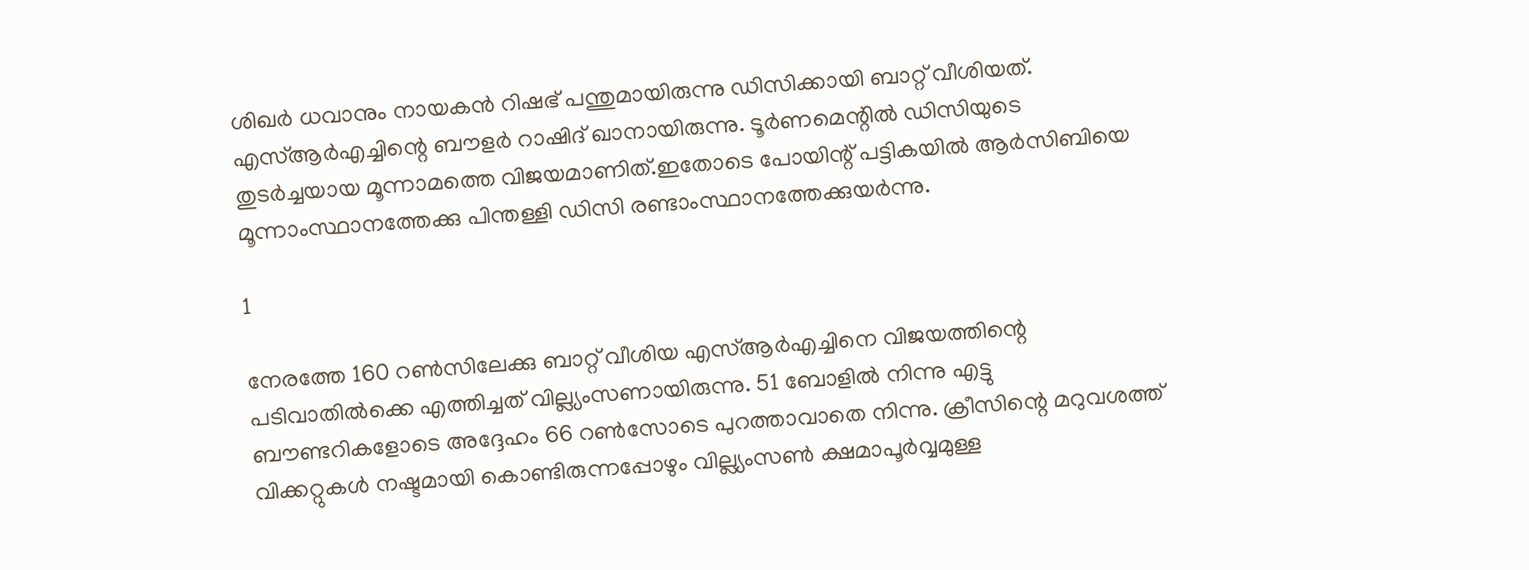ശിഖര്‍ ധവാനും നായകന്‍ റിഷഭ് പന്തുമായിരുന്നു ഡിസിക്കായി ബാറ്റ് വീശിയത്. എസ്ആര്‍എച്ചിന്റെ ബൗളര്‍ റാഷിദ് ഖാനായിരുന്നു. ടൂര്‍ണമെന്റില്‍ ഡിസിയുടെ തുടര്‍ച്ചയായ മൂന്നാമത്തെ വിജയമാണിത്.ഇതോടെ പോയിന്റ് പട്ടികയില്‍ ആര്‍സിബിയെ മൂന്നാംസ്ഥാനത്തേക്കു പിന്തള്ളി ഡിസി രണ്ടാംസ്ഥാനത്തേക്കുയര്‍ന്നു.

1

നേരത്തേ 160 റണ്‍സിലേക്കു ബാറ്റ് വീശിയ എസ്ആര്‍എച്ചിനെ വിജയത്തിന്റെ പടിവാതില്‍ക്കെ എത്തിച്ചത് വില്ല്യംസണായിരുന്നു. 51 ബോളില്‍ നിന്നു എട്ടു ബൗണ്ടറികളോടെ അദ്ദേഹം 66 റണ്‍സോടെ പുറത്താവാതെ നിന്നു. ക്രീസിന്റെ മറുവശത്ത് വിക്കറ്റുകള്‍ നഷ്ടമായി കൊണ്ടിരുന്നപ്പോഴും വില്ല്യംസണ്‍ ക്ഷമാപൂര്‍വ്വമുള്ള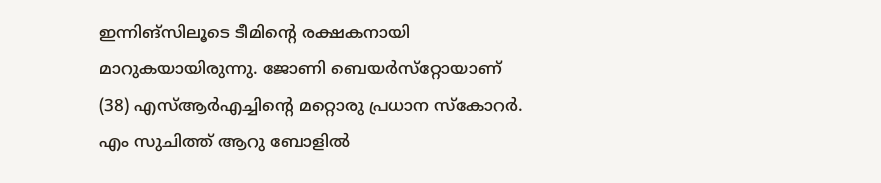ഇന്നിങ്‌സിലൂടെ ടീമിന്റെ രക്ഷകനായി മാറുകയായിരുന്നു. ജോണി ബെയര്‍സ്‌റ്റോയാണ് (38) എസ്ആര്‍എച്ചിന്റെ മറ്റൊരു പ്രധാന സ്‌കോറര്‍. എം സുചിത്ത് ആറു ബോളില്‍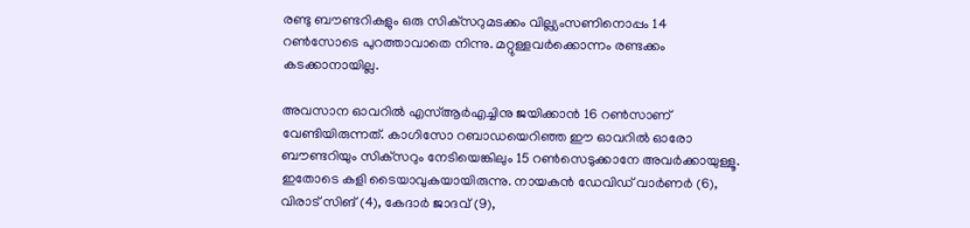രണ്ടു ബൗണ്ടറികളും ഒരു സിക്‌സറുമടക്കം വില്ല്യംസണിനൊപ്പം 14 റണ്‍സോടെ പുറത്താവാതെ നിന്നു. മറ്റുള്ളവര്‍ക്കൊന്നം രണ്ടക്കം കടക്കാനായില്ല.

അവസാന ഓവറില്‍ എസ്ആര്‍എച്ചിനു ജയിക്കാന്‍ 16 റണ്‍സാണ് വേണ്ടിയിരുന്നത്. കാഗിസോ റബാഡയെറിഞ്ഞ ഈ ഓവറില്‍ ഓരോ ബൗണ്ടറിയും സിക്‌സറും നേടിയെങ്കിലും 15 റണ്‍സെടുക്കാനേ അവര്‍ക്കായുള്ളൂ. ഇതോടെ കളി ടൈയാവുകയായിരുന്നു. നായകന്‍ ഡേവിഡ് വാര്‍ണര്‍ (6), വിരാട് സിങ് (4), കേദാര്‍ ജാദവ് (9),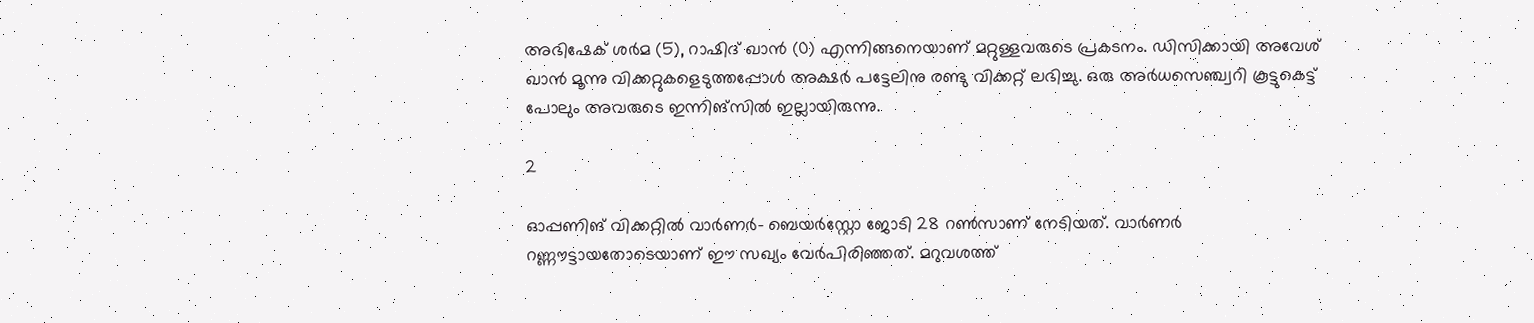അഭിഷേക് ശര്‍മ (5), റാഷിദ് ഖാന്‍ (0) എന്നിങ്ങനെയാണ് മറ്റുള്ളവരുടെ പ്രകടനം. ഡിസിക്കായി അവേശ് ഖാന്‍ മൂന്നു വിക്കറ്റുകളെടുത്തപ്പോള്‍ അക്ഷര്‍ പട്ടേലിനു രണ്ടു വിക്കറ്റ് ലഭിച്ചു. ഒരു അര്‍ധസെഞ്ച്വറി കൂട്ടുകെട്ട് പോലും അവരുടെ ഇന്നിങ്‌സില്‍ ഇല്ലായിരുന്നു.

2

ഓപ്പണിങ് വിക്കറ്റില്‍ വാര്‍ണര്‍- ബെയര്‍‌സ്റ്റോ ജോടി 28 റണ്‍സാണ് നേടിയത്. വാര്‍ണര്‍ റണ്ണൗട്ടായതോടെയാണ് ഈ സഖ്യം വേര്‍പിരിഞ്ഞത്. മറുവശത്ത്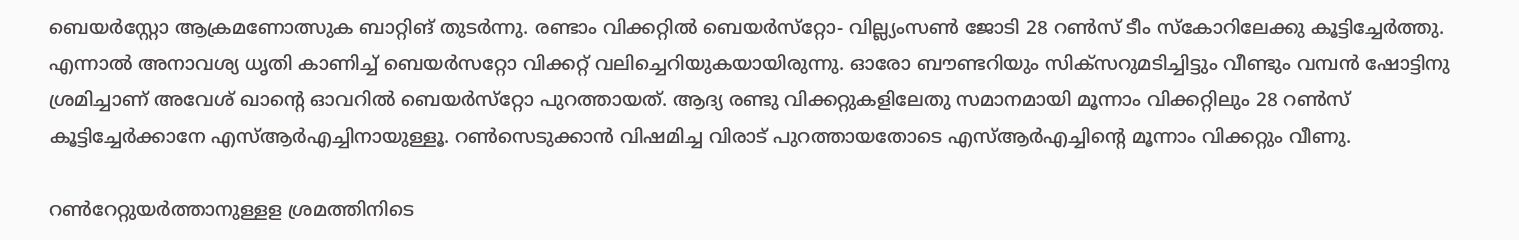ബെയര്‍‌സ്റ്റോ ആക്രമണോത്സുക ബാറ്റിങ് തുടര്‍ന്നു. രണ്ടാം വിക്കറ്റില്‍ ബെയര്‍സ്‌റ്റോ- വില്ല്യംസണ്‍ ജോടി 28 റണ്‍സ് ടീം സ്‌കോറിലേക്കു കൂട്ടിച്ചേര്‍ത്തു. എന്നാല്‍ അനാവശ്യ ധൃതി കാണിച്ച് ബെയര്‍സറ്റോ വിക്കറ്റ് വലിച്ചെറിയുകയായിരുന്നു. ഓരോ ബൗണ്ടറിയും സിക്‌സറുമടിച്ചിട്ടും വീണ്ടും വമ്പന്‍ ഷോട്ടിനു ശ്രമിച്ചാണ് അവേശ് ഖാന്റെ ഓവറില്‍ ബെയര്‍സ്‌റ്റോ പുറത്തായത്. ആദ്യ രണ്ടു വിക്കറ്റുകളിലേതു സമാനമായി മൂന്നാം വിക്കറ്റിലും 28 റണ്‍സ് കൂട്ടിച്ചേര്‍ക്കാനേ എസ്ആര്‍എച്ചിനായുള്ളൂ. റണ്‍സെടുക്കാന്‍ വിഷമിച്ച വിരാട് പുറത്തായതോടെ എസ്ആര്‍എച്ചിന്റെ മൂന്നാം വിക്കറ്റും വീണു.

റണ്‍റേറ്റുയര്‍ത്താനുള്ളള ശ്രമത്തിനിടെ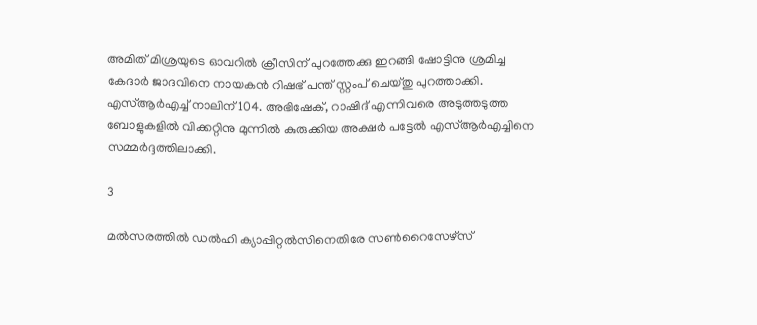അമിത് മിശ്രയുടെ ഓവറില്‍ ക്രീസിന് പുറത്തേക്കു ഇറങ്ങി ഷോട്ടിനു ശ്രമിച്ച കേദാര്‍ ജാദവിനെ നായകന്‍ റിഷഭ് പന്ത് സ്റ്റംപ് ചെയ്തു പുറത്താക്കി. എസ്ആര്‍എച്ച് നാലിന് 104. അഭിഷേക്, റാഷിദ് എന്നിവരെ അടുത്തടുത്ത ബോളുകളില്‍ വിക്കറ്റിനു മുന്നില്‍ കുരുക്കിയ അക്ഷര്‍ പട്ടേല്‍ എസ്ആര്‍എച്ചിനെ സമ്മര്‍ദ്ദത്തിലാക്കി.

3

മല്‍സരത്തില്‍ ഡല്‍ഹി ക്യാപ്പിറ്റല്‍സിനെതിരേ സണ്‍റൈസേഴ്‌സ്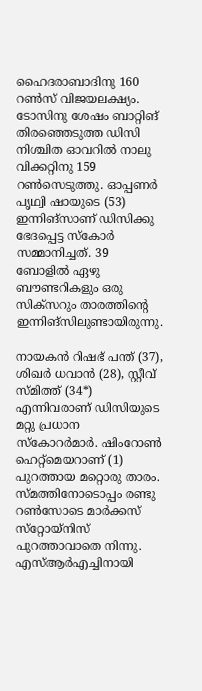ഹൈദരാബാദിനു 160 റണ്‍സ് വിജയലക്ഷ്യം. ടോസിനു ശേഷം ബാറ്റിങ് തിരഞ്ഞെടുത്ത ഡിസി നിശ്ചിത ഓവറില്‍ നാലു വിക്കറ്റിനു 159 റണ്‍സെടുത്തു. ഓപ്പണര്‍ പൃഥ്വി ഷായുടെ (53) ഇന്നിങ്‌സാണ് ഡിസിക്കു ഭേദപ്പെട്ട സ്‌കോര്‍ സമ്മാനിച്ചത്. 39 ബോളില്‍ ഏഴു ബൗണ്ടറികളും ഒരു സിക്‌സറും താരത്തിന്റെ ഇന്നിങ്‌സിലുണ്ടായിരുന്നു.

നായകന്‍ റിഷഭ് പന്ത് (37), ശിഖര്‍ ധവാന്‍ (28), സ്റ്റീവ് സ്മിത്ത് (34*) എന്നിവരാണ് ഡിസിയുടെ മറ്റു പ്രധാന സ്‌കോറര്‍മാര്‍. ഷിംറോണ്‍ ഹെറ്റ്‌മെയറാണ് (1) പുറത്തായ മറ്റൊരു താരം. സ്മത്തിനോടൊപ്പം രണ്ടു റണ്‍സോടെ മാര്‍ക്കസ് സ്‌റ്റോയ്‌നിസ് പുറത്താവാതെ നിന്നു. എസ്ആര്‍എച്ചിനായി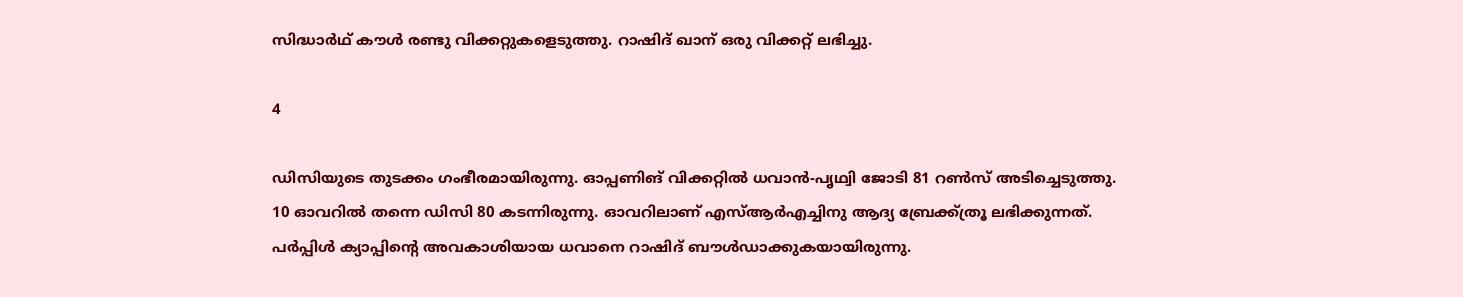സിദ്ധാര്‍ഥ് കൗള്‍ രണ്ടു വിക്കറ്റുകളെടുത്തു. റാഷിദ് ഖാന് ഒരു വിക്കറ്റ് ലഭിച്ചു.

4

ഡിസിയുടെ തുടക്കം ഗംഭീരമായിരുന്നു. ഓപ്പണിങ് വിക്കറ്റില്‍ ധവാന്‍-പൃഥ്വി ജോടി 81 റണ്‍സ് അടിച്ചെടുത്തു. 10 ഓവറില്‍ തന്നെ ഡിസി 80 കടന്നിരുന്നു. ഓവറിലാണ് എസ്ആര്‍എച്ചിനു ആദ്യ ബ്രേക്ക്ത്രൂ ലഭിക്കുന്നത്. പര്‍പ്പിള്‍ ക്യാപ്പിന്റെ അവകാശിയായ ധവാനെ റാഷിദ് ബൗള്‍ഡാക്കുകയായിരുന്നു.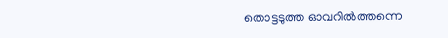തൊട്ടടുത്ത ഓവറില്‍ത്തന്നെ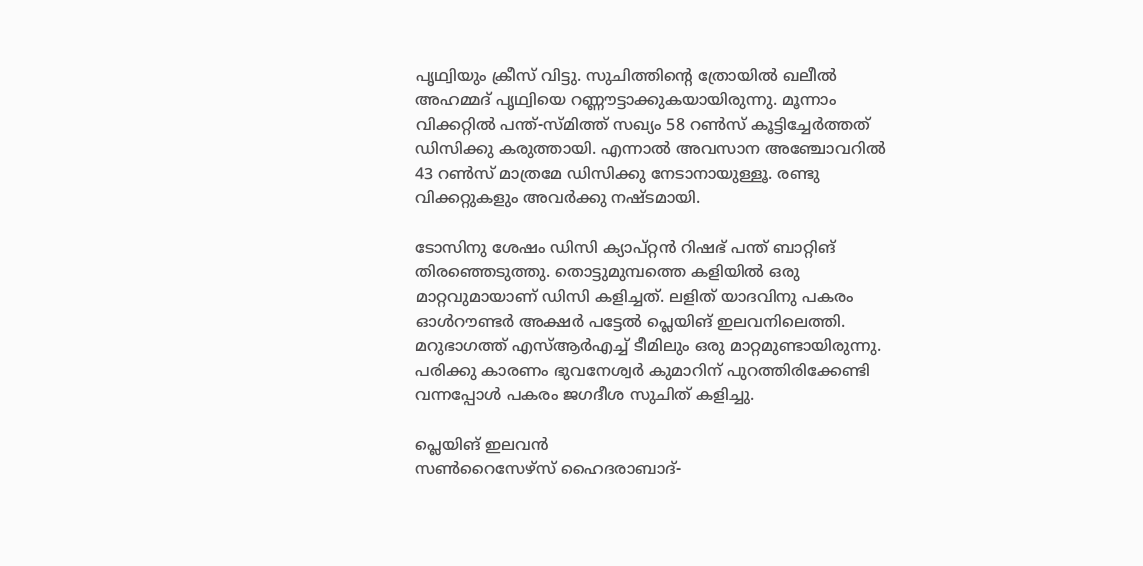പൃഥ്വിയും ക്രീസ് വിട്ടു. സുചിത്തിന്റെ ത്രോയില്‍ ഖലീല്‍ അഹമ്മദ് പൃഥ്വിയെ റണ്ണൗട്ടാക്കുകയായിരുന്നു. മൂന്നാം വിക്കറ്റില്‍ പന്ത്-സ്മിത്ത് സഖ്യം 58 റണ്‍സ് കൂട്ടിച്ചേര്‍ത്തത് ഡിസിക്കു കരുത്തായി. എന്നാല്‍ അവസാന അഞ്ചോവറില്‍ 43 റണ്‍സ് മാത്രമേ ഡിസിക്കു നേടാനായുള്ളൂ. രണ്ടു വിക്കറ്റുകളും അവര്‍ക്കു നഷ്ടമായി.

ടോസിനു ശേഷം ഡിസി ക്യാപ്റ്റന്‍ റിഷഭ് പന്ത് ബാറ്റിങ് തിരഞ്ഞെടുത്തു. തൊട്ടുമുമ്പത്തെ കളിയില്‍ ഒരു മാറ്റവുമായാണ് ഡിസി കളിച്ചത്. ലളിത് യാദവിനു പകരം ഓള്‍റൗണ്ടര്‍ അക്ഷര്‍ പട്ടേല്‍ പ്ലെയിങ് ഇലവനിലെത്തി. മറുഭാഗത്ത് എസ്ആര്‍എച്ച് ടീമിലും ഒരു മാറ്റമുണ്ടായിരുന്നു. പരിക്കു കാരണം ഭുവനേശ്വര്‍ കുമാറിന് പുറത്തിരിക്കേണ്ടി വന്നപ്പോള്‍ പകരം ജഗദീശ സുചിത് കളിച്ചു.

പ്ലെയിങ് ഇലവന്‍
സണ്‍റൈസേഴ്‌സ് ഹൈദരാബാദ്-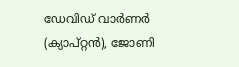ഡേവിഡ് വാര്‍ണര്‍ (ക്യാപ്റ്റന്‍), ജോണി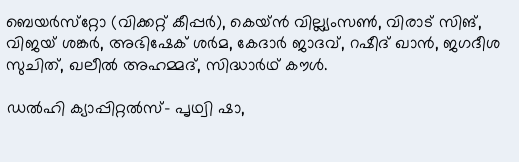ബെയര്‍സ്‌റ്റോ (വിക്കറ്റ് കീപ്പര്‍), കെയ്ന്‍ വില്ല്യംസണ്‍, വിരാട് സിങ്, വിജയ് ശങ്കര്‍, അഭിഷേക് ശര്‍മ, കേദാര്‍ ജാദവ്, റഷീദ് ഖാന്‍, ജഗദീശ സുചിത്, ഖലീല്‍ അഹമ്മദ്, സിദ്ധാര്‍ഥ് കൗള്‍.

ഡല്‍ഹി ക്യാപ്പിറ്റല്‍സ്- പൃഥ്വി ഷാ,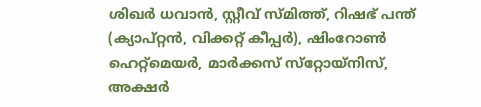ശിഖര്‍ ധവാന്‍, സ്റ്റീവ് സ്മിത്ത്, റിഷഭ് പന്ത് (ക്യാപ്റ്റന്‍, വിക്കറ്റ് കീപ്പര്‍), ഷിംറോണ്‍ ഹെറ്റ്‌മെയര്‍, മാര്‍ക്കസ് സ്‌റ്റോയ്‌നിസ്, അക്ഷര്‍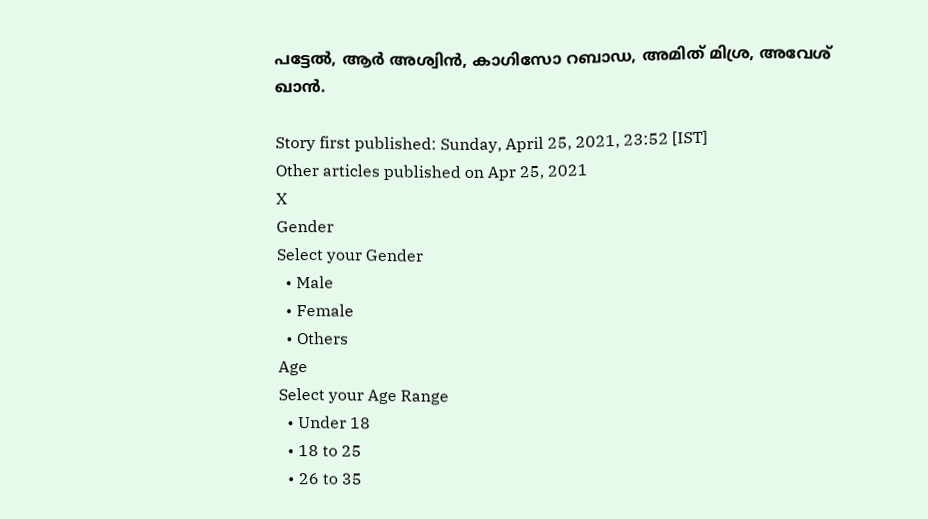പട്ടേല്‍, ആര്‍ അശ്വിന്‍, കാഗിസോ റബാഡ, അമിത് മിശ്ര, അവേശ് ഖാന്‍.

Story first published: Sunday, April 25, 2021, 23:52 [IST]
Other articles published on Apr 25, 2021
X
Gender
Select your Gender
  • Male
  • Female
  • Others
Age
Select your Age Range
  • Under 18
  • 18 to 25
  • 26 to 35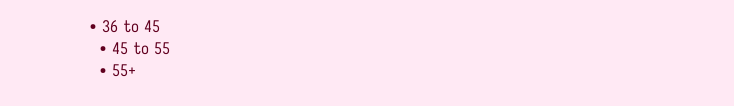• 36 to 45
  • 45 to 55
  • 55+